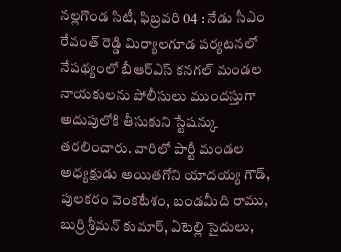నల్లగొండ సిటీ, ఫిబ్రవరి 04 : నేడు సీఎం రేవంత్ రెడ్డి మిర్యాలగూడ పర్యటనలో నేపథ్యంలో బీఆర్ఎస్ కనగల్ మండల నాయకులను పోలీసులు ముందస్తుగా అదుపులోకి తీసుకుని స్టేషన్కు తరలించారు. వారిలో పార్టీ మండల అధ్యక్షుడు అయితగోని యాదయ్య గౌడ్, పులకరం వెంకటేశం, బండమీది రాము, బుర్రి శ్రీమన్ కుమార్, ఏటెల్లి సైదులు,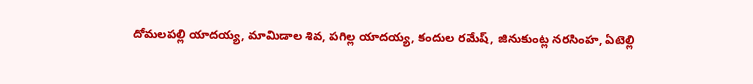దోమలపల్లి యాదయ్య, మామిడాల శివ, పగిల్ల యాదయ్య, కందుల రమేష్, జినుకుంట్ల నరసింహ, ఏటెల్లి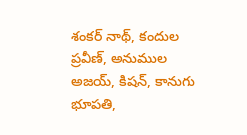శంకర్ నాథ్, కందుల ప్రవీణ్, అనుముల అజయ్, కిషన్, కానుగు భూపతి,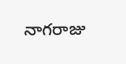నాగరాజు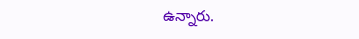ఉన్నారు.